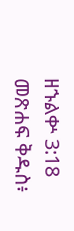ዘኁልቍ 3:18 መጽሐፍ ቅዱስ፥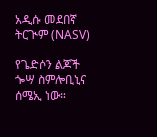አዲሱ መደበኛ ትርጒም (NASV)

የጌድሶን ልጆች ጐሣ ስምሎቢኒና ሰሜኢ ነው።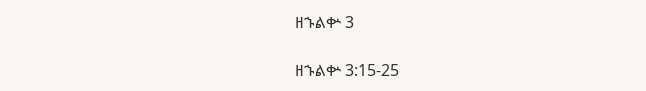ዘኁልቍ 3

ዘኁልቍ 3:15-25